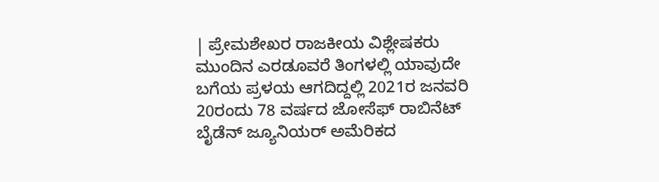| ಪ್ರೇಮಶೇಖರ ರಾಜಕೀಯ ವಿಶ್ಲೇಷಕರು
ಮುಂದಿನ ಎರಡೂವರೆ ತಿಂಗಳಲ್ಲಿ ಯಾವುದೇ ಬಗೆಯ ಪ್ರಳಯ ಆಗದಿದ್ದಲ್ಲಿ 2021ರ ಜನವರಿ 20ರಂದು 78 ವರ್ಷದ ಜೋಸೆಫ್ ರಾಬಿನೆಟ್ ಬೈಡೆನ್ ಜ್ಯೂನಿಯರ್ ಅಮೆರಿಕದ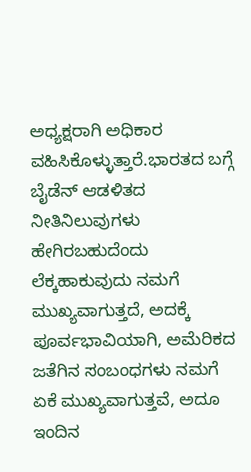ಅಧ್ಯಕ್ಷರಾಗಿ ಅಧಿಕಾರ ವಹಿಸಿಕೊಳ್ಳುತ್ತಾರೆ.ಭಾರತದ ಬಗ್ಗೆ ಬೈಡೆನ್ ಆಡಳಿತದ ನೀತಿನಿಲುವುಗಳು ಹೇಗಿರಬಹುದೆಂದು ಲೆಕ್ಕಹಾಕುವುದು ನಮಗೆ ಮುಖ್ಯವಾಗುತ್ತದೆ, ಅದಕ್ಕೆ ಪೂರ್ವಭಾವಿಯಾಗಿ, ಅಮೆರಿಕದ ಜತೆಗಿನ ಸಂಬಂಧಗಳು ನಮಗೆ ಏಕೆ ಮುಖ್ಯವಾಗುತ್ತವೆ, ಅದೂ ಇಂದಿನ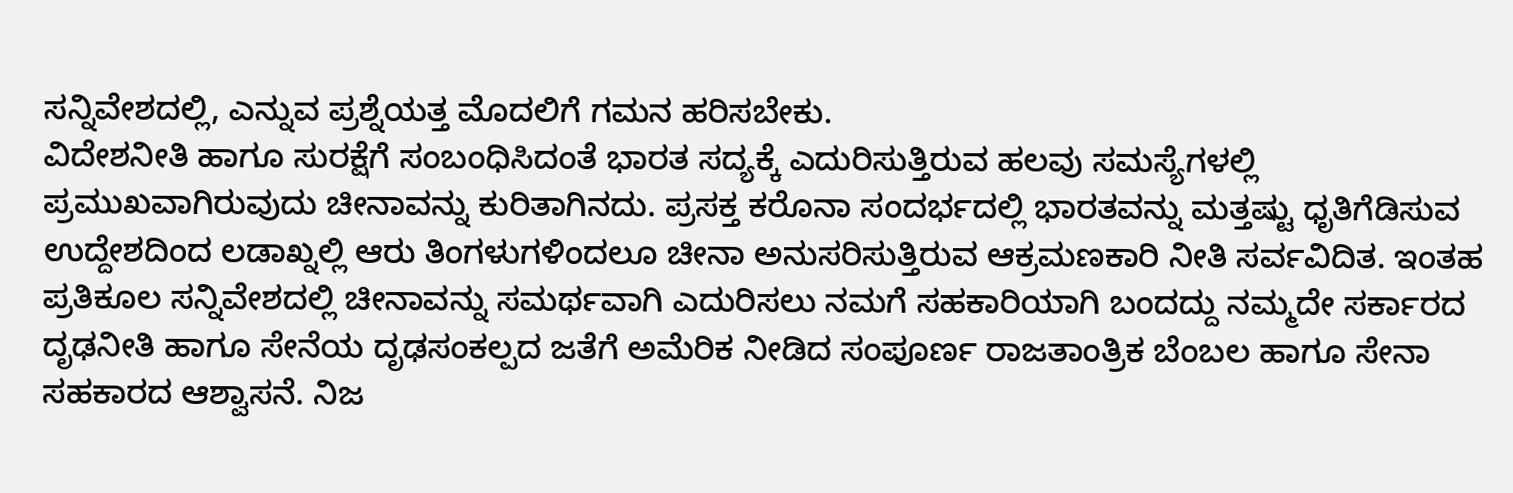ಸನ್ನಿವೇಶದಲ್ಲಿ, ಎನ್ನುವ ಪ್ರಶ್ನೆಯತ್ತ ಮೊದಲಿಗೆ ಗಮನ ಹರಿಸಬೇಕು.
ವಿದೇಶನೀತಿ ಹಾಗೂ ಸುರಕ್ಷೆಗೆ ಸಂಬಂಧಿಸಿದಂತೆ ಭಾರತ ಸದ್ಯಕ್ಕೆ ಎದುರಿಸುತ್ತಿರುವ ಹಲವು ಸಮಸ್ಯೆಗಳಲ್ಲಿ ಪ್ರಮುಖವಾಗಿರುವುದು ಚೀನಾವನ್ನು ಕುರಿತಾಗಿನದು. ಪ್ರಸಕ್ತ ಕರೊನಾ ಸಂದರ್ಭದಲ್ಲಿ ಭಾರತವನ್ನು ಮತ್ತಷ್ಟು ಧೃತಿಗೆಡಿಸುವ ಉದ್ದೇಶದಿಂದ ಲಡಾಖ್ನಲ್ಲಿ ಆರು ತಿಂಗಳುಗಳಿಂದಲೂ ಚೀನಾ ಅನುಸರಿಸುತ್ತಿರುವ ಆಕ್ರಮಣಕಾರಿ ನೀತಿ ಸರ್ವವಿದಿತ. ಇಂತಹ ಪ್ರತಿಕೂಲ ಸನ್ನಿವೇಶದಲ್ಲಿ ಚೀನಾವನ್ನು ಸಮರ್ಥವಾಗಿ ಎದುರಿಸಲು ನಮಗೆ ಸಹಕಾರಿಯಾಗಿ ಬಂದದ್ದು ನಮ್ಮದೇ ಸರ್ಕಾರದ ದೃಢನೀತಿ ಹಾಗೂ ಸೇನೆಯ ದೃಢಸಂಕಲ್ಪದ ಜತೆಗೆ ಅಮೆರಿಕ ನೀಡಿದ ಸಂಪೂರ್ಣ ರಾಜತಾಂತ್ರಿಕ ಬೆಂಬಲ ಹಾಗೂ ಸೇನಾ ಸಹಕಾರದ ಆಶ್ವಾಸನೆ. ನಿಜ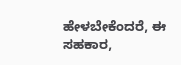ಹೇಳಬೇಕೆಂದರೆ, ಈ ಸಹಕಾರ,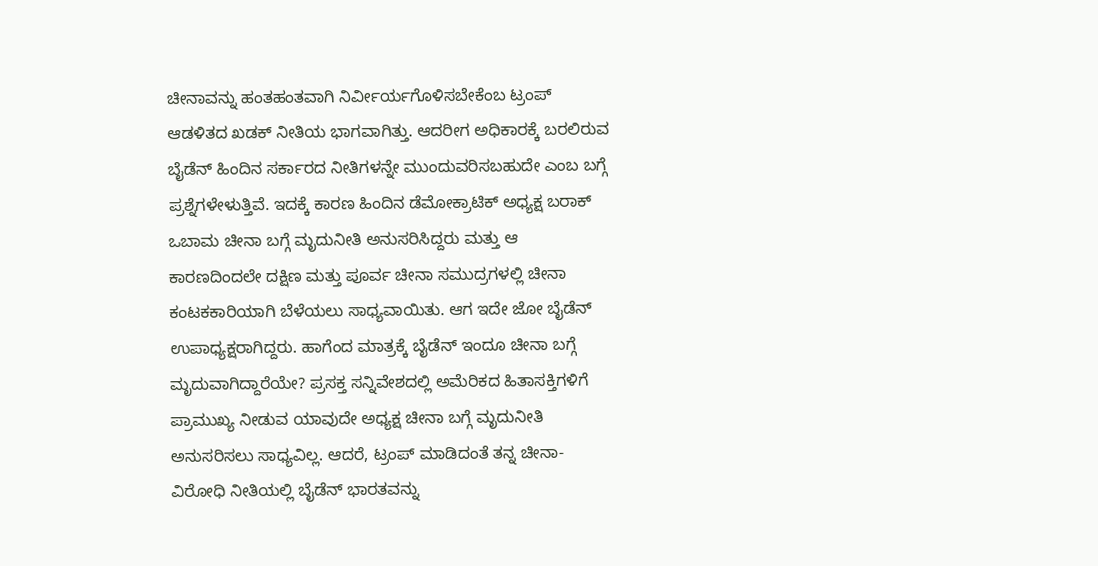ಚೀನಾವನ್ನು ಹಂತಹಂತವಾಗಿ ನಿರ್ವೀರ್ಯಗೊಳಿಸಬೇಕೆಂಬ ಟ್ರಂಪ್ ಆಡಳಿತದ ಖಡಕ್ ನೀತಿಯ ಭಾಗವಾಗಿತ್ತು. ಆದರೀಗ ಅಧಿಕಾರಕ್ಕೆ ಬರಲಿರುವ ಬೈಡೆನ್ ಹಿಂದಿನ ಸರ್ಕಾರದ ನೀತಿಗಳನ್ನೇ ಮುಂದುವರಿಸಬಹುದೇ ಎಂಬ ಬಗ್ಗೆ ಪ್ರಶ್ನೆಗಳೇಳುತ್ತಿವೆ. ಇದಕ್ಕೆ ಕಾರಣ ಹಿಂದಿನ ಡೆಮೋಕ್ರಾಟಿಕ್ ಅಧ್ಯಕ್ಷ ಬರಾಕ್ ಒಬಾಮ ಚೀನಾ ಬಗ್ಗೆ ಮೃದುನೀತಿ ಅನುಸರಿಸಿದ್ದರು ಮತ್ತು ಆ ಕಾರಣದಿಂದಲೇ ದಕ್ಷಿಣ ಮತ್ತು ಪೂರ್ವ ಚೀನಾ ಸಮುದ್ರಗಳಲ್ಲಿ ಚೀನಾ ಕಂಟಕಕಾರಿಯಾಗಿ ಬೆಳೆಯಲು ಸಾಧ್ಯವಾಯಿತು. ಆಗ ಇದೇ ಜೋ ಬೈಡೆನ್ ಉಪಾಧ್ಯಕ್ಷರಾಗಿದ್ದರು. ಹಾಗೆಂದ ಮಾತ್ರಕ್ಕೆ ಬೈಡೆನ್ ಇಂದೂ ಚೀನಾ ಬಗ್ಗೆ ಮೃದುವಾಗಿದ್ದಾರೆಯೇ? ಪ್ರಸಕ್ತ ಸನ್ನಿವೇಶದಲ್ಲಿ ಅಮೆರಿಕದ ಹಿತಾಸಕ್ತಿಗಳಿಗೆ ಪ್ರಾಮುಖ್ಯ ನೀಡುವ ಯಾವುದೇ ಅಧ್ಯಕ್ಷ ಚೀನಾ ಬಗ್ಗೆ ಮೃದುನೀತಿ ಅನುಸರಿಸಲು ಸಾಧ್ಯವಿಲ್ಲ. ಆದರೆ, ಟ್ರಂಪ್ ಮಾಡಿದಂತೆ ತನ್ನ ಚೀನಾ-ವಿರೋಧಿ ನೀತಿಯಲ್ಲಿ ಬೈಡೆನ್ ಭಾರತವನ್ನು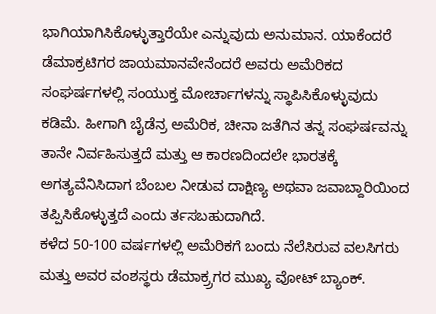ಭಾಗಿಯಾಗಿಸಿಕೊಳ್ಳುತ್ತಾರೆಯೇ ಎನ್ನುವುದು ಅನುಮಾನ. ಯಾಕೆಂದರೆ ಡೆಮಾಕ್ರಟಿಗರ ಜಾಯಮಾನವೇನೆಂದರೆ ಅವರು ಅಮೆರಿಕದ ಸಂಘರ್ಷಗಳಲ್ಲಿ ಸಂಯುಕ್ತ ಮೋರ್ಚಾಗಳನ್ನು ಸ್ಥಾಪಿಸಿಕೊಳ್ಳುವುದು ಕಡಿಮೆ. ಹೀಗಾಗಿ ಬೈಡೆನ್ರ ಅಮೆರಿಕ, ಚೀನಾ ಜತೆಗಿನ ತನ್ನ ಸಂಘರ್ಷವನ್ನು ತಾನೇ ನಿರ್ವಹಿಸುತ್ತದೆ ಮತ್ತು ಆ ಕಾರಣದಿಂದಲೇ ಭಾರತಕ್ಕೆ ಅಗತ್ಯವೆನಿಸಿದಾಗ ಬೆಂಬಲ ನೀಡುವ ದಾಕ್ಷಿಣ್ಯ ಅಥವಾ ಜವಾಬ್ದಾರಿಯಿಂದ ತಪ್ಪಿಸಿಕೊಳ್ಳುತ್ತದೆ ಎಂದು ರ್ತಸಬಹುದಾಗಿದೆ.
ಕಳೆದ 50-100 ವರ್ಷಗಳಲ್ಲಿ ಅಮೆರಿಕಗೆ ಬಂದು ನೆಲೆಸಿರುವ ವಲಸಿಗರು ಮತ್ತು ಅವರ ವಂಶಸ್ಥರು ಡೆಮಾಕ್ರ್ರಗರ ಮುಖ್ಯ ವೋಟ್ ಬ್ಯಾಂಕ್.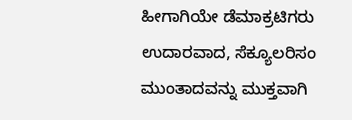ಹೀಗಾಗಿಯೇ ಡೆಮಾಕ್ರಟಿಗರು ಉದಾರವಾದ, ಸೆಕ್ಯೂಲರಿಸಂ ಮುಂತಾದವನ್ನು ಮುಕ್ತವಾಗಿ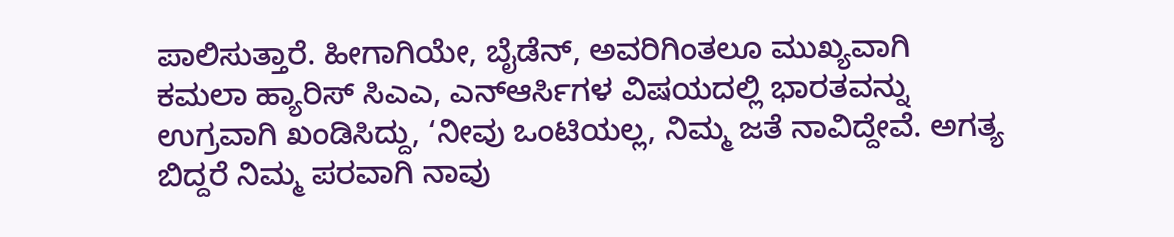ಪಾಲಿಸುತ್ತಾರೆ. ಹೀಗಾಗಿಯೇ, ಬೈಡೆನ್, ಅವರಿಗಿಂತಲೂ ಮುಖ್ಯವಾಗಿ ಕಮಲಾ ಹ್ಯಾರಿಸ್ ಸಿಎಎ, ಎನ್ಆರ್ಸಿಗಳ ವಿಷಯದಲ್ಲಿ ಭಾರತವನ್ನು ಉಗ್ರವಾಗಿ ಖಂಡಿಸಿದ್ದು, ‘ನೀವು ಒಂಟಿಯಲ್ಲ, ನಿಮ್ಮ ಜತೆ ನಾವಿದ್ದೇವೆ. ಅಗತ್ಯ ಬಿದ್ದರೆ ನಿಮ್ಮ ಪರವಾಗಿ ನಾವು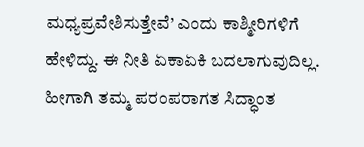ಮಧ್ಯಪ್ರವೇಶಿಸುತ್ತೇವೆ’ ಎಂದು ಕಾಶ್ಮೀರಿಗಳಿಗೆ ಹೇಳಿದ್ದು. ಈ ನೀತಿ ಏಕಾಏಕಿ ಬದಲಾಗುವುದಿಲ್ಲ. ಹೀಗಾಗಿ ತಮ್ಮ ಪರಂಪರಾಗತ ಸಿದ್ಧಾಂತ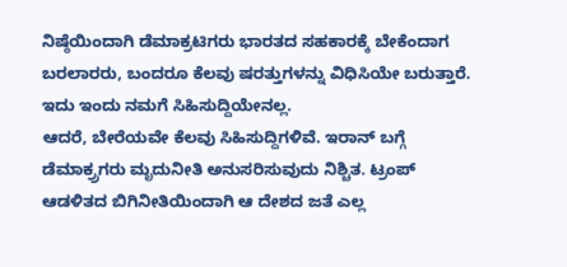ನಿಷ್ಠೆಯಿಂದಾಗಿ ಡೆಮಾಕ್ರಟಿಗರು ಭಾರತದ ಸಹಕಾರಕ್ಕೆ ಬೇಕೆಂದಾಗ ಬರಲಾರರು, ಬಂದರೂ ಕೆಲವು ಷರತ್ತುಗಳನ್ನು ವಿಧಿಸಿಯೇ ಬರುತ್ತಾರೆ. ಇದು ಇಂದು ನಮಗೆ ಸಿಹಿಸುದ್ದಿಯೇನಲ್ಲ.
ಆದರೆ, ಬೇರೆಯವೇ ಕೆಲವು ಸಿಹಿಸುದ್ದಿಗಳಿವೆ. ಇರಾನ್ ಬಗ್ಗೆ ಡೆಮಾಕ್ರ್ರಗರು ಮೃದುನೀತಿ ಅನುಸರಿಸುವುದು ನಿಶ್ಚಿತ. ಟ್ರಂಪ್ ಆಡಳಿತದ ಬಿಗಿನೀತಿಯಿಂದಾಗಿ ಆ ದೇಶದ ಜತೆ ಎಲ್ಲ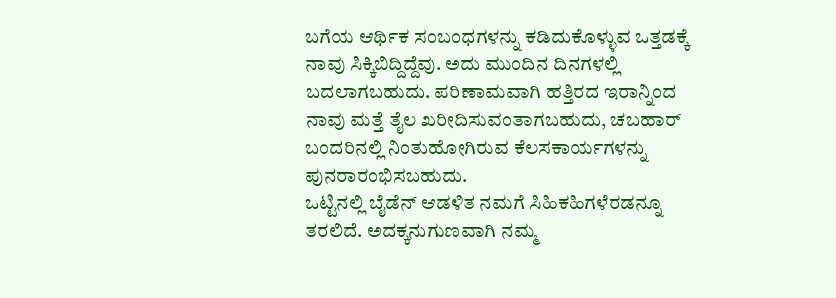ಬಗೆಯ ಆರ್ಥಿಕ ಸಂಬಂಧಗಳನ್ನು ಕಡಿದುಕೊಳ್ಳುವ ಒತ್ತಡಕ್ಕೆ ನಾವು ಸಿಕ್ಕಿಬಿದ್ದಿದ್ದೆವು. ಅದು ಮುಂದಿನ ದಿನಗಳಲ್ಲಿ ಬದಲಾಗಬಹುದು. ಪರಿಣಾಮವಾಗಿ ಹತ್ತಿರದ ಇರಾನ್ನಿಂದ ನಾವು ಮತ್ತೆ ತೈಲ ಖರೀದಿಸುವಂತಾಗಬಹುದು, ಚಬಹಾರ್ ಬಂದರಿನಲ್ಲಿ ನಿಂತುಹೋಗಿರುವ ಕೆಲಸಕಾರ್ಯಗಳನ್ನು ಪುನರಾರಂಭಿಸಬಹುದು.
ಒಟ್ಟಿನಲ್ಲಿ ಬೈಡೆನ್ ಆಡಳಿತ ನಮಗೆ ಸಿಹಿಕಹಿಗಳೆರಡನ್ನೂ ತರಲಿದೆ. ಅದಕ್ಕನುಗುಣವಾಗಿ ನಮ್ಮ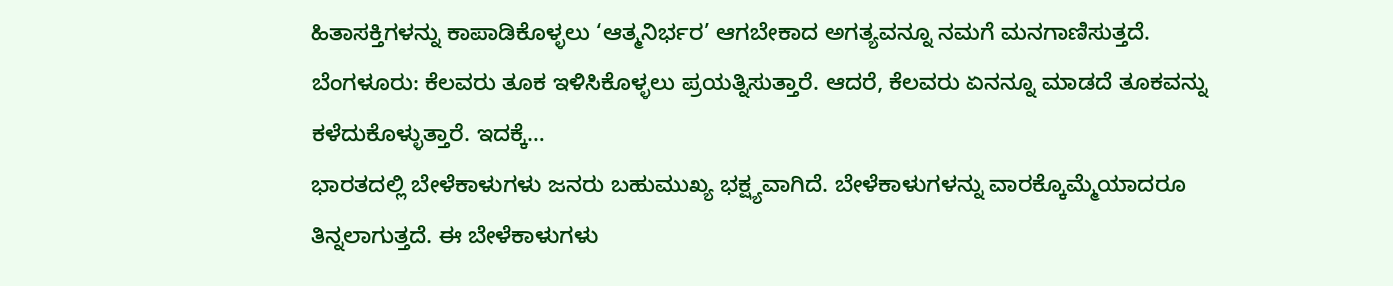ಹಿತಾಸಕ್ತಿಗಳನ್ನು ಕಾಪಾಡಿಕೊಳ್ಳಲು ‘ಆತ್ಮನಿರ್ಭರ’ ಆಗಬೇಕಾದ ಅಗತ್ಯವನ್ನೂ ನಮಗೆ ಮನಗಾಣಿಸುತ್ತದೆ.
ಬೆಂಗಳೂರು: ಕೆಲವರು ತೂಕ ಇಳಿಸಿಕೊಳ್ಳಲು ಪ್ರಯತ್ನಿಸುತ್ತಾರೆ. ಆದರೆ, ಕೆಲವರು ಏನನ್ನೂ ಮಾಡದೆ ತೂಕವನ್ನು ಕಳೆದುಕೊಳ್ಳುತ್ತಾರೆ. ಇದಕ್ಕೆ…
ಭಾರತದಲ್ಲಿ ಬೇಳೆಕಾಳುಗಳು ಜನರು ಬಹುಮುಖ್ಯ ಭಕ್ಷ್ಯವಾಗಿದೆ. ಬೇಳೆಕಾಳುಗಳನ್ನು ವಾರಕ್ಕೊಮ್ಮೆಯಾದರೂ ತಿನ್ನಲಾಗುತ್ತದೆ. ಈ ಬೇಳೆಕಾಳುಗಳು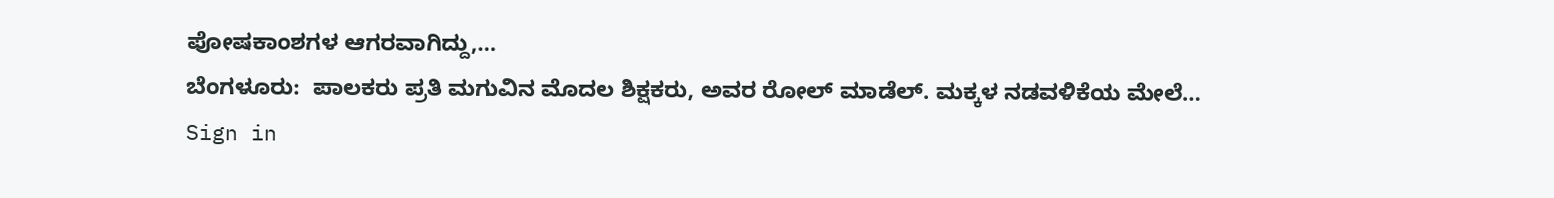ಪೋಷಕಾಂಶಗಳ ಆಗರವಾಗಿದ್ದು,…
ಬೆಂಗಳೂರು:  ಪಾಲಕರು ಪ್ರತಿ ಮಗುವಿನ ಮೊದಲ ಶಿಕ್ಷಕರು, ಅವರ ರೋಲ್ ಮಾಡೆಲ್. ಮಕ್ಕಳ ನಡವಳಿಕೆಯ ಮೇಲೆ…
Sign in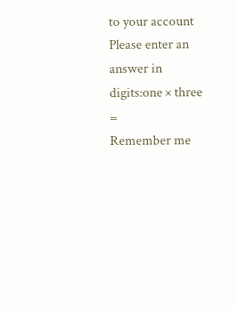to your account
Please enter an answer in digits:one × three =
Remember me